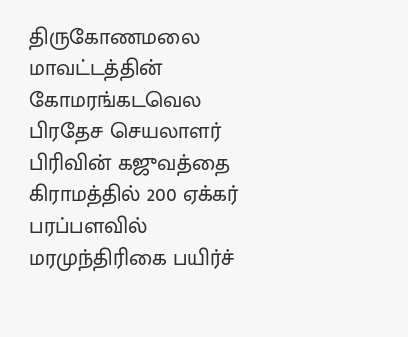திருகோணமலை மாவட்டத்தின் கோமரங்கடவெல பிரதேச செயலாளர் பிரிவின் கஜுவத்தை கிராமத்தில் 200 ஏக்கர் பரப்பளவில் மரமுந்திரிகை பயிர்ச்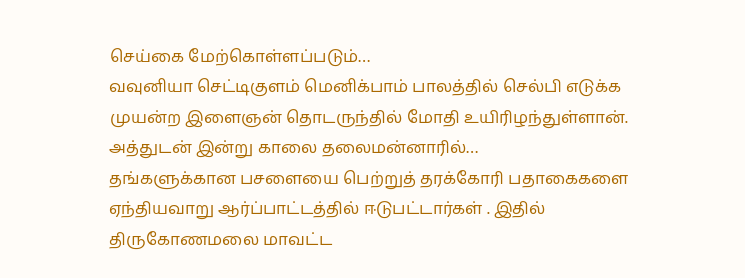செய்கை மேற்கொள்ளப்படும்…
வவுனியா செட்டிகுளம் மெனிக்பாம் பாலத்தில் செல்பி எடுக்க முயன்ற இளைஞன் தொடருந்தில் மோதி உயிரிழந்துள்ளான். அத்துடன் இன்று காலை தலைமன்னாரில்…
தங்களுக்கான பசளையை பெற்றுத் தரக்கோரி பதாகைகளை ஏந்தியவாறு ஆர்ப்பாட்டத்தில் ஈடுபட்டார்கள் . இதில் திருகோணமலை மாவட்ட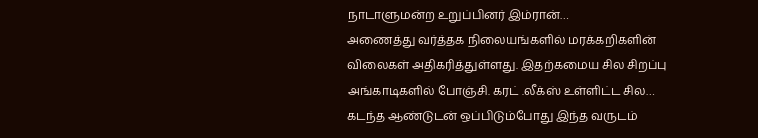நாடாளுமன்ற உறுப்பினர் இம்ரான்…
அணைத்து வர்த்தக நிலையங்களில் மரக்கறிகளின் விலைகள் அதிகரித்துள்ளது. இதற்கமைய சில சிறப்பு அங்காடிகளில் போஞ்சி. கரட் .லீக்ஸ் உள்ளிட்ட சில…
கடந்த ஆண்டுடன் ஒப்பிடும்போது இந்த வருடம்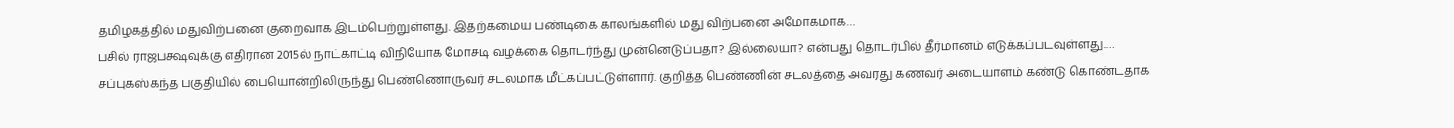தமிழகத்தில் மதுவிற்பனை குறைவாக இடம்பெற்றுள்ளது. இதற்கமைய பண்டிகை காலங்களில் மது விற்பனை அமோகமாக…
பசில் ராஜபக்ஷவுக்கு எதிரான 2015ல் நாட்காட்டி விநியோக மோசடி வழக்கை தொடர்ந்து முன்னெடுப்பதா? இல்லையா? என்பது தொடர்பில் தீர்மானம் எடுக்கப்படவுள்ளது.…
சப்புகஸ்கந்த பகுதியில் பையொன்றிலிருந்து பெண்ணொருவர் சடலமாக மீட்கப்பட்டுள்ளார். குறித்த பெண்ணின் சடலத்தை அவரது கணவர் அடையாளம் கண்டு கொண்டதாக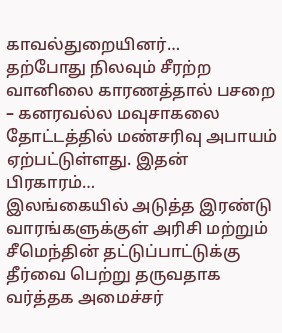காவல்துறையினர்…
தற்போது நிலவும் சீரற்ற வானிலை காரணத்தால் பசறை – கனரவல்ல மவுசாகலை தோட்டத்தில் மண்சரிவு அபாயம் ஏற்பட்டுள்ளது. இதன் பிரகாரம்…
இலங்கையில் அடுத்த இரண்டு வாரங்களுக்குள் அரிசி மற்றும் சீமெந்தின் தட்டுப்பாட்டுக்கு தீர்வை பெற்று தருவதாக வர்த்தக அமைச்சர்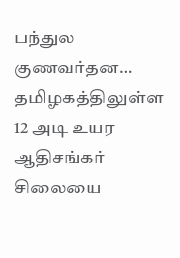பந்துல குணவர்தன…
தமிழகத்திலுள்ள 12 அடி உயர ஆதிசங்கர் சிலையை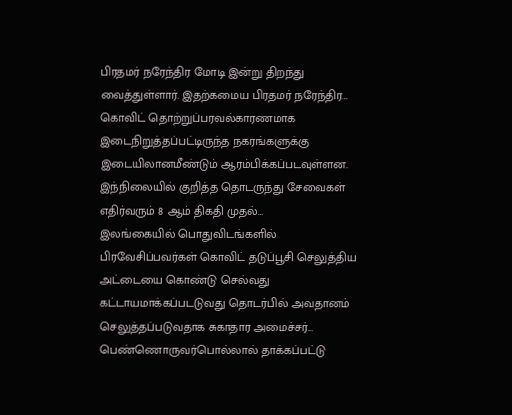பிரதமர் நரேந்திர மோடி இன்று திறந்து வைத்துள்ளார். இதற்கமைய பிரதமர் நரேந்திர…
கொவிட் தொற்றுப்பரவல்காரணமாக இடைநிறுத்தப்பட்டிருந்த நகரங்களுக்கு இடையிலானமீண்டும் ஆரம்பிக்கப்படவுள்ளன. இந்நிலையில் குறித்த தொடருந்து சேவைகள் எதிர்வரும் 8 ஆம் திகதி முதல்…
இலங்கையில் பொதுவிடங்களில் பிரவேசிப்பவர்கள் கொவிட் தடுப்பூசி செலுத்திய அட்டையை கொண்டு செல்வது கட்டாயமாக்கப்படடுவது தொடர்பில் அவதானம் செலுத்தப்படுவதாக சுகாதார அமைச்சர்…
பெண்ணொருவர்பொல்லால் தாக்கப்பட்டு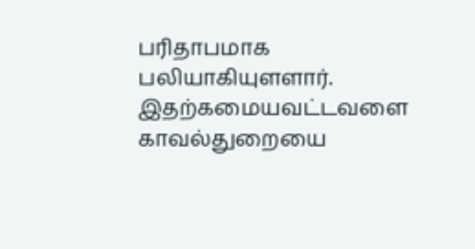பரிதாபமாக பலியாகியுளளார். இதற்கமையவட்டவளை காவல்துறையை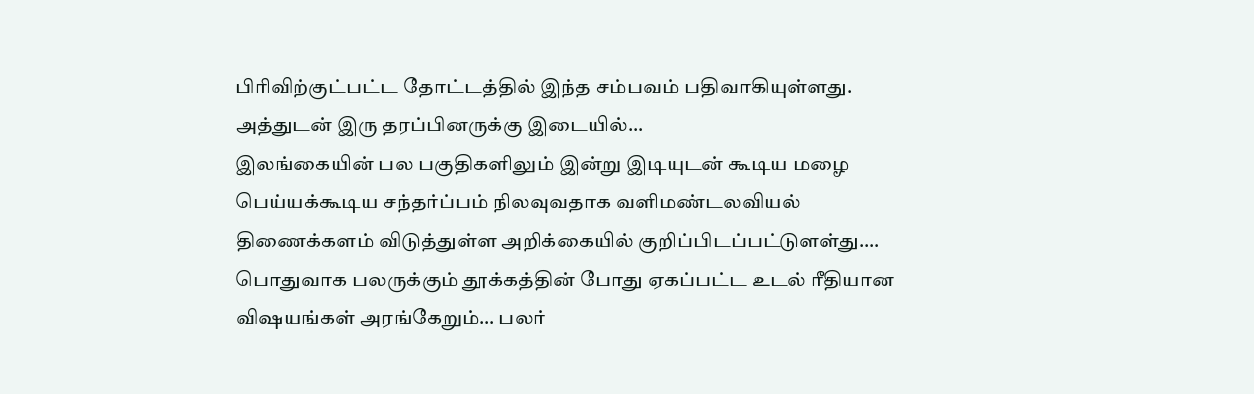பிரிவிற்குட்பட்ட தோட்டத்தில் இந்த சம்பவம் பதிவாகியுள்ளது. அத்துடன் இரு தரப்பினருக்கு இடையில்…
இலங்கையின் பல பகுதிகளிலும் இன்று இடியுடன் கூடிய மழை பெய்யக்கூடிய சந்தர்ப்பம் நிலவுவதாக வளிமண்டலவியல் திணைக்களம் விடுத்துள்ள அறிக்கையில் குறிப்பிடப்பட்டுளள்து.…
பொதுவாக பலருக்கும் தூக்கத்தின் போது ஏகப்பட்ட உடல் ரீதியான விஷயங்கள் அரங்கேறும்… பலர்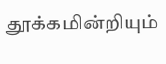தூக்கமின்றியும்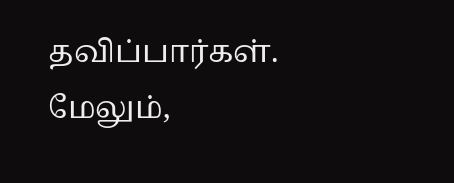தவிப்பார்கள். மேலும்,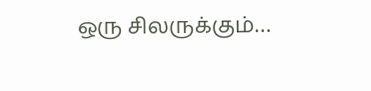ஒரு சிலருக்கும்…